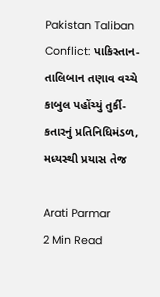Pakistan Taliban Conflict: પાકિસ્તાન-તાલિબાન તણાવ વચ્ચે કાબુલ પહોંચ્યું તુર્કી-કતારનું પ્રતિનિધિમંડળ, મધ્યસ્થી પ્રયાસ તેજ

Arati Parmar
2 Min Read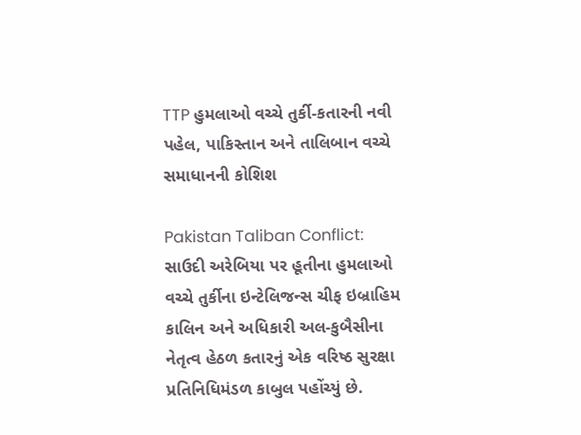TTP હુમલાઓ વચ્ચે તુર્કી-કતારની નવી પહેલ, પાકિસ્તાન અને તાલિબાન વચ્ચે સમાધાનની કોશિશ

Pakistan Taliban Conflict: સાઉદી અરેબિયા પર હૂતીના હુમલાઓ વચ્ચે તુર્કીના ઇન્ટેલિજન્સ ચીફ ઇબ્રાહિમ કાલિન અને અધિકારી અલ-કુબૈસીના નેતૃત્વ હેઠળ કતારનું એક વરિષ્ઠ સુરક્ષા પ્રતિનિધિમંડળ કાબુલ પહોંચ્યું છે.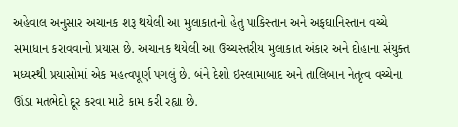અહેવાલ અનુસાર અચાનક શરૂ થયેલી આ મુલાકાતનો હેતુ પાકિસ્તાન અને અફઘાનિસ્તાન વચ્ચે સમાધાન કરાવવાનો પ્રયાસ છે. અચાનક થયેલી આ ઉચ્ચસ્તરીય મુલાકાત અંકાર અને દોહાના સંયુક્ત મધ્યસ્થી પ્રયાસોમાં એક મહત્વપૂર્ણ પગલું છે. બંને દેશો ઇસ્લામાબાદ અને તાલિબાન નેતૃત્વ વચ્ચેના ઊંડા મતભેદો દૂર કરવા માટે કામ કરી રહ્યા છે.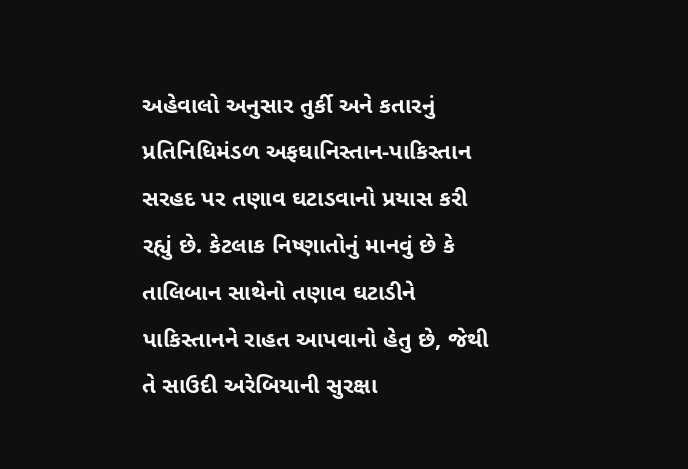અહેવાલો અનુસાર તુર્કી અને કતારનું પ્રતિનિધિમંડળ અફઘાનિસ્તાન-પાકિસ્તાન સરહદ પર તણાવ ઘટાડવાનો પ્રયાસ કરી રહ્યું છે. કેટલાક નિષ્ણાતોનું માનવું છે કે તાલિબાન સાથેનો તણાવ ઘટાડીને પાકિસ્તાનને રાહત આપવાનો હેતુ છે, જેથી તે સાઉદી અરેબિયાની સુરક્ષા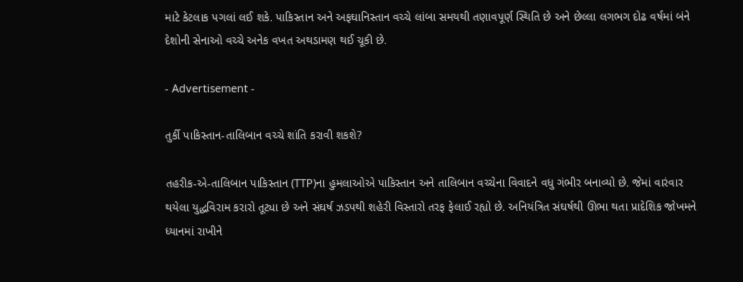માટે કેટલાક પગલાં લઈ શકે. પાકિસ્તાન અને અફઘાનિસ્તાન વચ્ચે લાંબા સમયથી તણાવપૂર્ણ સ્થિતિ છે અને છેલ્લા લગભગ દોઢ વર્ષમાં બંને દેશોની સેનાઓ વચ્ચે અનેક વખત અથડામણ થઈ ચૂકી છે.

- Advertisement -

તુર્કી પાકિસ્તાન-તાલિબાન વચ્ચે શાંતિ કરાવી શકશે?

તહરીક-એ-તાલિબાન પાકિસ્તાન (TTP)ના હુમલાઓએ પાકિસ્તાન અને તાલિબાન વચ્ચેના વિવાદને વધુ ગંભીર બનાવ્યો છે. જેમાં વારંવાર થયેલા યુદ્ધવિરામ કરારો તૂટ્યા છે અને સંઘર્ષ ઝડપથી શહેરી વિસ્તારો તરફ ફેલાઈ રહ્યો છે. અનિયંત્રિત સંઘર્ષથી ઊભા થતા પ્રાદેશિક જોખમને ધ્યાનમાં રાખીને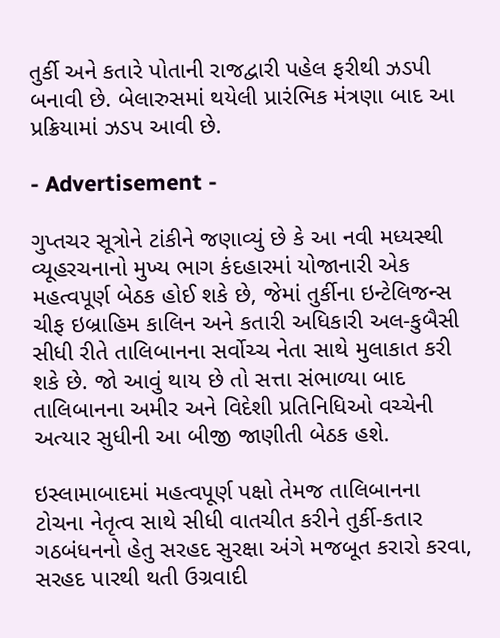તુર્કી અને કતારે પોતાની રાજદ્વારી પહેલ ફરીથી ઝડપી બનાવી છે. બેલારુસમાં થયેલી પ્રારંભિક મંત્રણા બાદ આ પ્રક્રિયામાં ઝડપ આવી છે.

- Advertisement -

ગુપ્તચર સૂત્રોને ટાંકીને જણાવ્યું છે કે આ નવી મધ્યસ્થી વ્યૂહરચનાનો મુખ્ય ભાગ કંદહારમાં યોજાનારી એક મહત્વપૂર્ણ બેઠક હોઈ શકે છે, જેમાં તુર્કીના ઇન્ટેલિજન્સ ચીફ ઇબ્રાહિમ કાલિન અને કતારી અધિકારી અલ-કુબૈસી સીધી રીતે તાલિબાનના સર્વોચ્ચ નેતા સાથે મુલાકાત કરી શકે છે. જો આવું થાય છે તો સત્તા સંભાળ્યા બાદ તાલિબાનના અમીર અને વિદેશી પ્રતિનિધિઓ વચ્ચેની અત્યાર સુધીની આ બીજી જાણીતી બેઠક હશે.

ઇસ્લામાબાદમાં મહત્વપૂર્ણ પક્ષો તેમજ તાલિબાનના ટોચના નેતૃત્વ સાથે સીધી વાતચીત કરીને તુર્કી-કતાર ગઠબંધનનો હેતુ સરહદ સુરક્ષા અંગે મજબૂત કરારો કરવા, સરહદ પારથી થતી ઉગ્રવાદી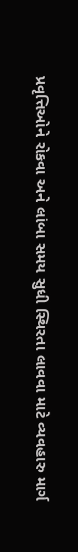પ્રવૃત્તિઓને રોકવા અને લાંબા સમય સુધી સ્થિરતા લાવવા માટે વ્યવહારુ માર્ગ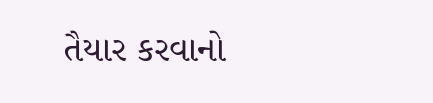તૈયાર કરવાનો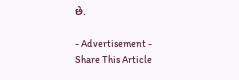છે.

- Advertisement -
Share This Article